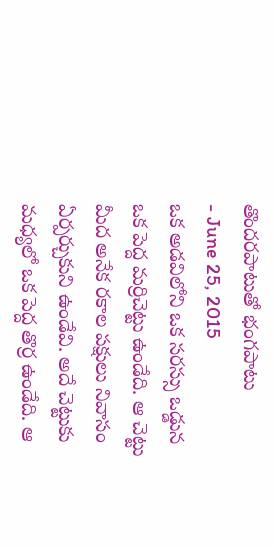తొందరపాటుతో భంగపాటు
- June 25, 2015
ఒక అడవిలోని ఒక సరస్సు ఒడ్డున ఒక పెద్ద మర్రిచెట్టు ఉండేది. ఆ చెట్టు మీద అనేక రకాల పక్షులు నివాసం ఏర్పర్చుకుని ఉండేవి. అదే చెట్టుకు మధ్యలో ఒక పెద్ద తొర్ర ఉండేది. ఆ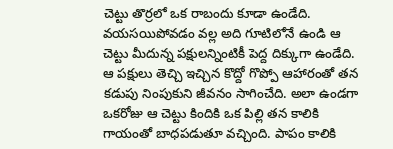చెట్టు తొర్రలో ఒక రాబందు కూడా ఉండేది. వయసయిపోవడం వల్ల అది గూటిలోనే ఉండి ఆ చెట్టు మీదున్న పక్షులన్నింటికీ పెద్ద దిక్కుగా ఉండేది. ఆ పక్షులు తెచ్చి ఇచ్చిన కొద్దో గొప్పో ఆహారంతో తన కడుపు నింపుకుని జీవనం సాగించేది. అలా ఉండగా ఒకరోజు ఆ చెట్టు కిందికి ఒక పిల్లి తన కాలికి గాయంతో బాధపడుతూ వచ్చింది. పాపం కాలికి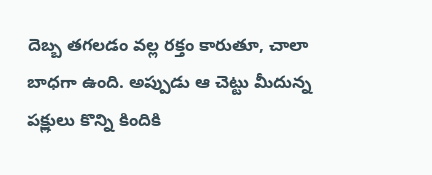దెబ్బ తగలడం వల్ల రక్తం కారుతూ, చాలా బాధగా ఉంది. అప్పుడు ఆ చెట్టు మీదున్న పక్ష్లులు కొన్ని కిందికి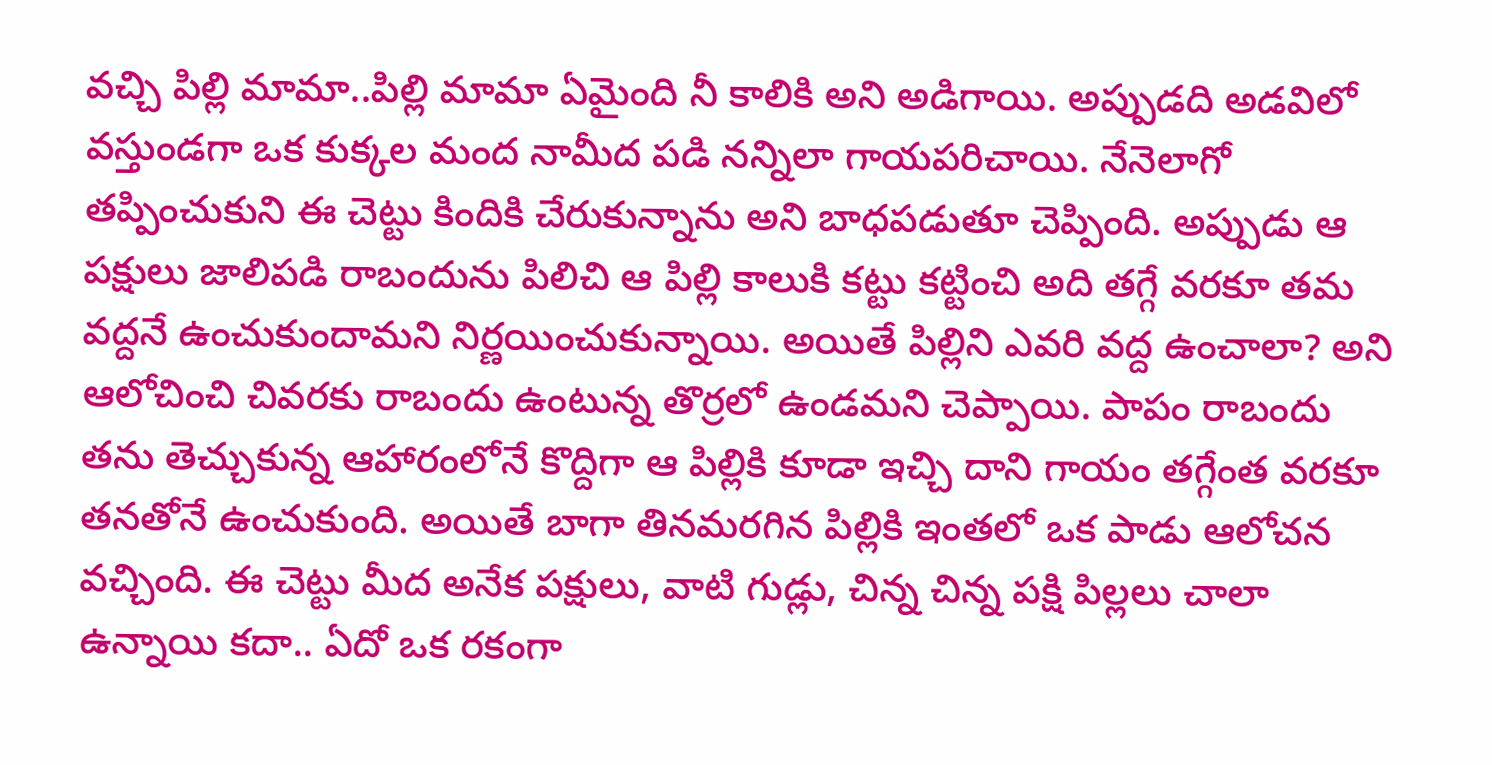వచ్చి పిల్లి మామా..పిల్లి మామా ఏమైంది నీ కాలికి అని అడిగాయి. అప్పుడది అడవిలో వస్తుండగా ఒక కుక్కల మంద నామీద పడి నన్నిలా గాయపరిచాయి. నేనెలాగో తప్పించుకుని ఈ చెట్టు కిందికి చేరుకున్నాను అని బాధపడుతూ చెప్పింది. అప్పుడు ఆ పక్షులు జాలిపడి రాబందును పిలిచి ఆ పిల్లి కాలుకి కట్టు కట్టించి అది తగ్గే వరకూ తమ వద్దనే ఉంచుకుందామని నిర్ణయించుకున్నాయి. అయితే పిల్లిని ఎవరి వద్ద ఉంచాలా? అని ఆలోచించి చివరకు రాబందు ఉంటున్న తొర్రలో ఉండమని చెప్పాయి. పాపం రాబందు తను తెచ్చుకున్న ఆహారంలోనే కొద్దిగా ఆ పిల్లికి కూడా ఇచ్చి దాని గాయం తగ్గేంత వరకూ తనతోనే ఉంచుకుంది. అయితే బాగా తినమరగిన పిల్లికి ఇంతలో ఒక పాడు ఆలోచన వచ్చింది. ఈ చెట్టు మీద అనేక పక్షులు, వాటి గుడ్లు, చిన్న చిన్న పక్షి పిల్లలు చాలా ఉన్నాయి కదా.. ఏదో ఒక రకంగా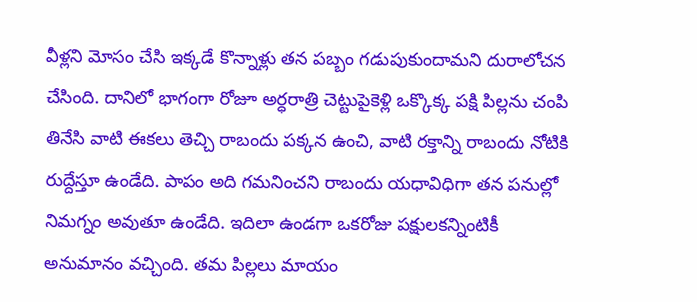వీళ్లని మోసం చేసి ఇక్కడే కొన్నాళ్లు తన పబ్బం గడుపుకుందామని దురాలోచన చేసింది. దానిలో భాగంగా రోజూ అర్ధరాత్రి చెట్టుపైకెళ్లి ఒక్కొక్క పక్షి పిల్లను చంపి తినేసి వాటి ఈకలు తెచ్చి రాబందు పక్కన ఉంచి, వాటి రక్తాన్ని రాబందు నోటికి రుద్దేస్తూ ఉండేది. పాపం అది గమనించని రాబందు యధావిధిగా తన పనుల్లో నిమగ్నం అవుతూ ఉండేది. ఇదిలా ఉండగా ఒకరోజు పక్షులకన్నింటికీ అనుమానం వచ్చింది. తమ పిల్లలు మాయం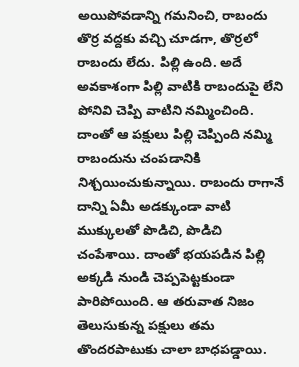అయిపోవడాన్ని గమనించి, రాబందు తొర్ర వద్దకు వచ్చి చూడగా, తొర్రలో రాబందు లేదు. పిల్లి ఉంది. అదే అవకాశంగా పిల్లి వాటికి రాబందుపై లేని పోనివి చెప్పి వాటిని నమ్మించింది. దాంతో ఆ పక్షులు పిల్లి చెప్పింది నమ్మి రాబందును చంపడానికి నిశ్చయించుకున్నాయి. రాబందు రాగానే దాన్ని ఏమీ అడక్కుండా వాటి ముక్కులతో పొడిచి, పొడిచి చంపేశాయి. దాంతో భయపడిన పిల్లి అక్కడి నుండి చెప్పపెట్టకుండా పారిపోయింది. ఆ తరువాత నిజం తెలుసుకున్న పక్షులు తమ తొందరపాటుకు చాలా బాధపడ్డాయి.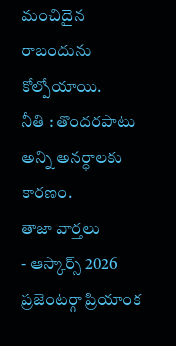మంచిదైన రాబందును కోల్పోయాయి.
నీతి : తొందరపాటు అన్ని అనర్ధాలకు కారణం.
తాజా వార్తలు
- ఆస్కార్స్ 2026 ప్రజెంటర్గా ప్రియాంక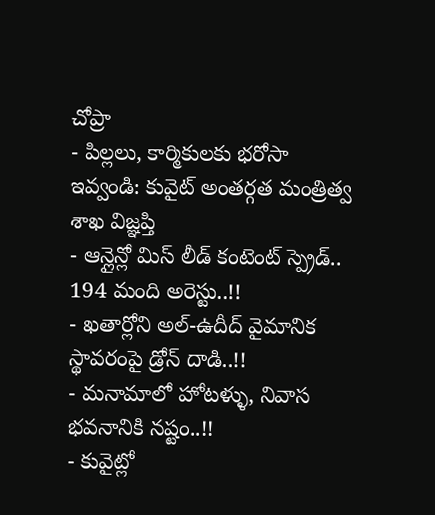చోప్రా
- పిల్లలు, కార్మికులకు భరోసా ఇవ్వండి: కువైట్ అంతర్గత మంత్రిత్వ శాఖ విజ్ఞప్తి
- ఆన్లైన్లో మిస్ లీడ్ కంటెంట్ స్ప్రెడ్.. 194 మంది అరెస్టు..!!
- ఖతార్లోని అల్-ఉదీద్ వైమానిక స్థావరంపై డ్రోన్ దాడి..!!
- మనామాలో హోటళ్ళు, నివాస భవనానికి నష్టం..!!
- కువైట్లో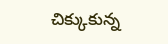చిక్కుకున్న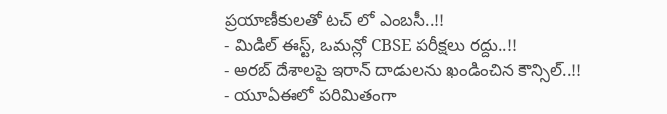ప్రయాణీకులతో టచ్ లో ఎంబసీ..!!
- మిడిల్ ఈస్ట్, ఒమన్లో CBSE పరీక్షలు రద్దు..!!
- అరబ్ దేశాలపై ఇరాన్ దాడులను ఖండించిన కౌన్సిల్..!!
- యూఏఈలో పరిమితంగా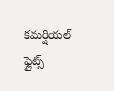కమర్షియల్ ఫ్లైట్స్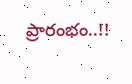ప్రారంభం..!!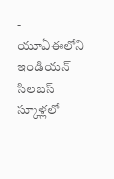- యూఏఈలోని ఇండియన్ సిలబస్ స్కూళ్లలో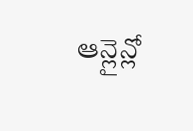ఆన్లైన్లో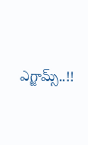ఎగ్జామ్స్..!!